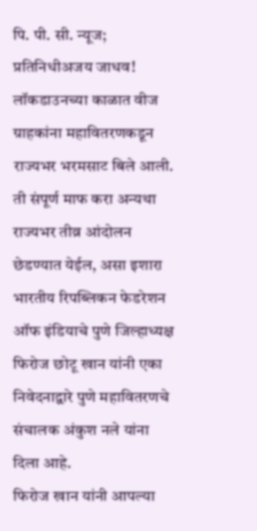पि. पी. सी. न्यूज; प्रतिनिधीअजय जाधव!
लॉकडाउनच्या काळात वीज ग्राहकांना महावितरणकडून राज्यभर भरमसाट बिले आली. ती संपूर्ण माफ करा अन्यथा राज्यभर तीव्र आंदोलन छेडण्यात येईल, असा इशारा भारतीय रिपब्लिकन फेडरेशन ऑफ इंडियाचे पुणे जिल्हाध्यक्ष फिरोज छोटू खान यांनी एका निवेदनाद्वारे पुणे महावितरणचे संचालक अंकुश नले यांना दिला आहे.
फिरोज खान यांनी आपल्या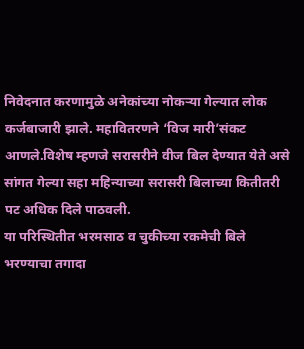निवेदनात करणामुळे अनेकांच्या नोकऱ्या गेल्यात लोक कर्जबाजारी झाले. महावितरणने ‘विज मारी’संकट आणले.विशेष म्हणजे सरासरीने वीज बिल देण्यात येते असे सांगत गेल्या सहा महिन्याच्या सरासरी बिलाच्या कितीतरी पट अधिक दिले पाठवली.
या परिस्थितीत भरमसाठ व चुकीच्या रकमेची बिले भरण्याचा तगादा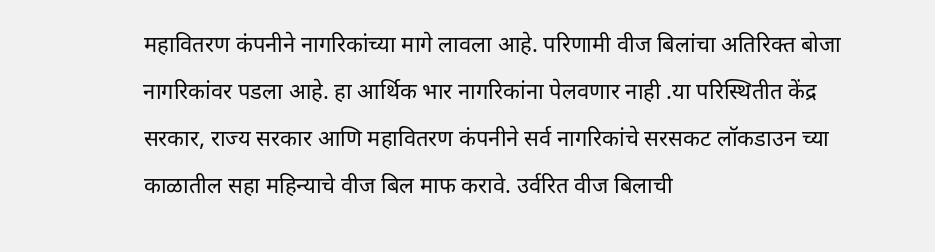महावितरण कंपनीने नागरिकांच्या मागे लावला आहे. परिणामी वीज बिलांचा अतिरिक्त बोजा नागरिकांवर पडला आहे. हा आर्थिक भार नागरिकांना पेलवणार नाही .या परिस्थितीत केंद्र सरकार, राज्य सरकार आणि महावितरण कंपनीने सर्व नागरिकांचे सरसकट लॉकडाउन च्या काळातील सहा महिन्याचे वीज बिल माफ करावे. उर्वरित वीज बिलाची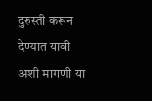दुरुस्ती करून देण्यात यावी अशी मागणी या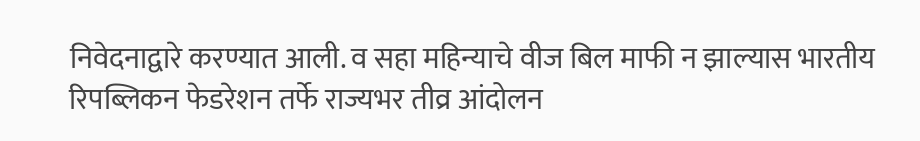निवेदनाद्वारे करण्यात आली. व सहा महिन्याचे वीज बिल माफी न झाल्यास भारतीय रिपब्लिकन फेडरेशन तर्फे राज्यभर तीव्र आंदोलन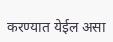करण्यात येईल असा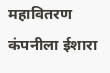महावितरण कंपनीला ईशारा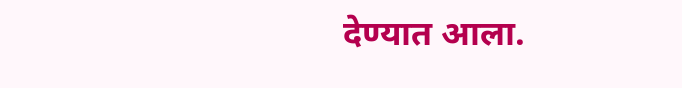देण्यात आला.